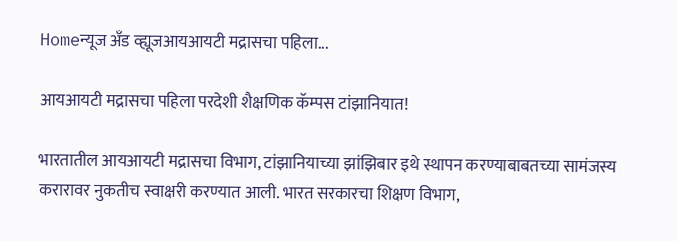Homeन्यूज अँड व्ह्यूजआयआयटी मद्रासचा पहिला...

आयआयटी मद्रासचा पहिला परदेशी शैक्षणिक कॅम्पस टांझानियात!

भारतातील आयआयटी मद्रासचा विभाग, टांझानियाच्या झांझिबार इथे स्थापन करण्याबाबतच्या सामंजस्य करारावर नुकतीच स्वाक्षरी करण्यात आली. भारत सरकारचा शिक्षण विभाग,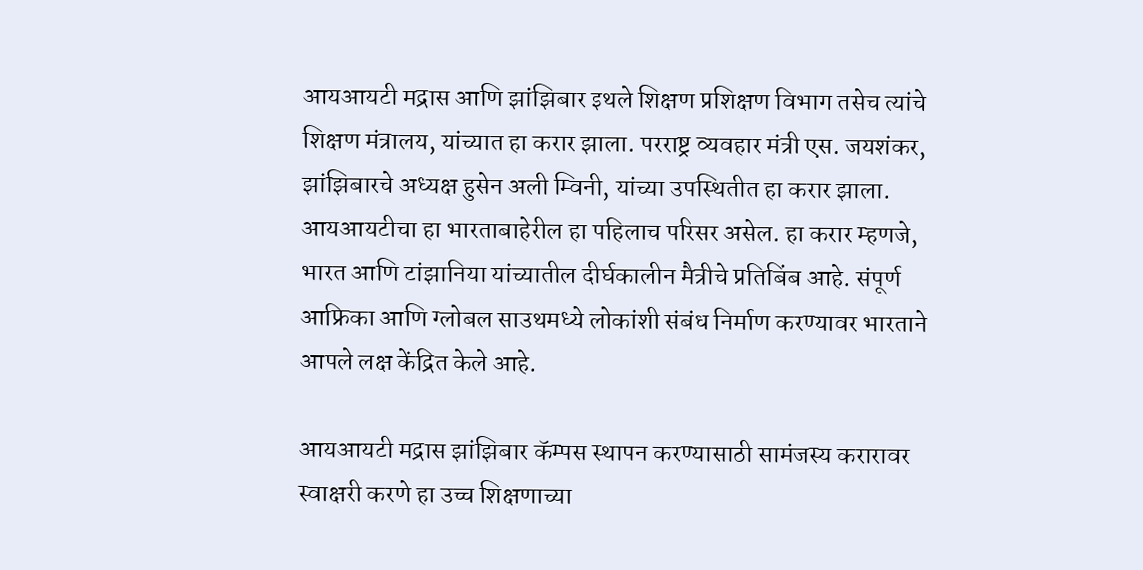आयआयटी मद्रास आणि झांझिबार इथले शिक्षण प्रशिक्षण विभाग तसेच त्यांचे शिक्षण मंत्रालय, यांच्यात हा करार झाला. परराष्ट्र व्यवहार मंत्री एस. जयशंकर, झांझिबारचे अध्यक्ष हुसेन अली म्विनी, यांच्या उपस्थितीत हा करार झाला. आयआयटीचा हा भारताबाहेरील हा पहिलाच परिसर असेल. हा करार म्हणजे, भारत आणि टांझानिया यांच्यातील दीर्घकालीन मैत्रीचे प्रतिबिंब आहे. संपूर्ण आफ्रिका आणि ग्लोबल साउथमध्ये लोकांशी संबंध निर्माण करण्यावर भारताने आपले लक्ष केंद्रित केले आहे.

आयआयटी मद्रास झांझिबार कॅम्पस स्थापन करण्यासाठी सामंजस्य करारावर स्वाक्षरी करणे हा उच्च शिक्षणाच्या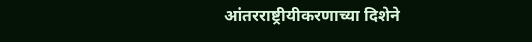आंतरराष्ट्रीयीकरणाच्या दिशेने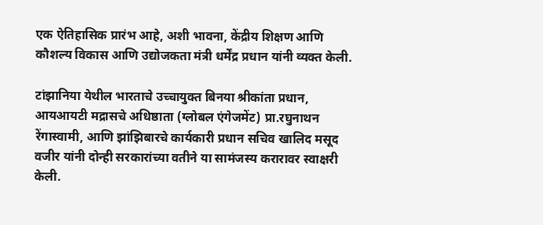एक ऐतिहासिक प्रारंभ आहे, अशी भावना, केंद्रीय शिक्षण आणि कौशल्य विकास आणि उद्योजकता मंत्री धर्मेंद्र प्रधान यांनी व्यक्त केली.

टांझानिया येथील भारताचे उच्चायुक्त बिनया श्रीकांता प्रधान, आयआयटी मद्रासचे अधिष्ठाता (ग्लोबल एंगेजमेंट) प्रा.रघुनाथन रेंगास्वामी, आणि झांझिबारचे कार्यकारी प्रधान सचिव खालिद मसूद वजीर यांनी दोन्ही सरकारांच्या वतीने या सामंजस्य करारावर स्वाक्षरी केली.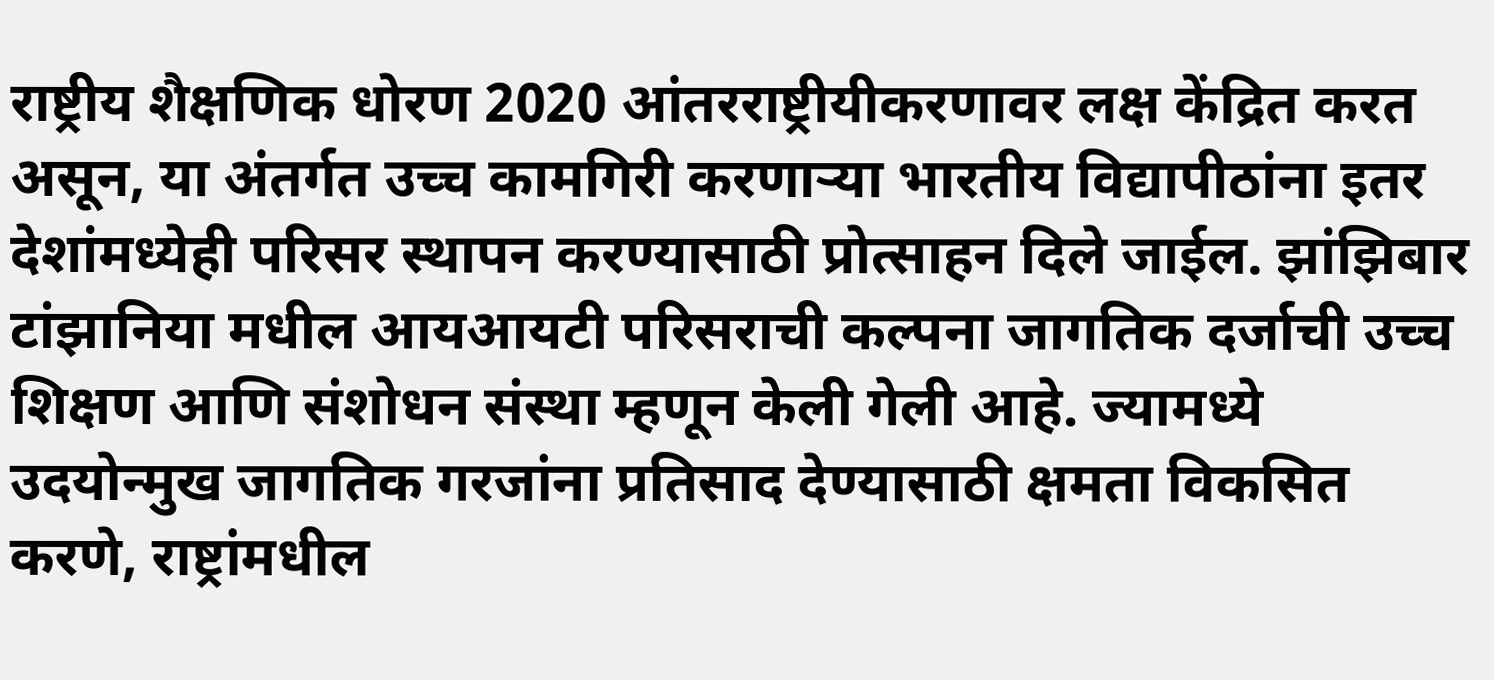राष्ट्रीय शैक्षणिक धोरण 2020 आंतरराष्ट्रीयीकरणावर लक्ष केंद्रित करत असून, या अंतर्गत उच्च कामगिरी करणाऱ्या भारतीय विद्यापीठांना इतर देशांमध्येही परिसर स्थापन करण्यासाठी प्रोत्साहन दिले जाईल. झांझिबार टांझानिया मधील आयआयटी परिसराची कल्पना जागतिक दर्जाची उच्च शिक्षण आणि संशोधन संस्था म्हणून केली गेली आहे. ज्यामध्ये उदयोन्मुख जागतिक गरजांना प्रतिसाद देण्यासाठी क्षमता विकसित करणे, राष्ट्रांमधील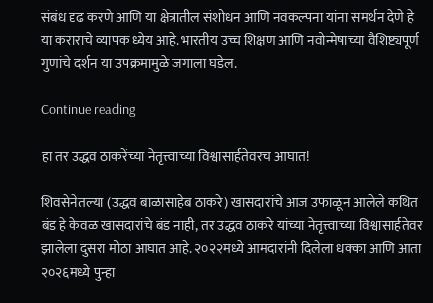संबंध दृढ करणे आणि या क्षेत्रातील संशोधन आणि नवकल्पना यांना समर्थन देणे हे या कराराचे व्यापक ध्येय आहे. भारतीय उच्च शिक्षण आणि नवोन्मेषाच्या वैशिष्ट्यपूर्ण गुणांचे दर्शन या उपक्रमामुळे जगाला घडेल.

Continue reading

हा तर उद्धव ठाकरेंच्या नेतृत्त्वाच्या विश्वासार्हतेवरच आघात!

शिवसेनेतल्या (उद्धव बाळासाहेब ठाकरे) खासदारांचे आज उफाळून आलेले कथित बंड हे केवळ खासदारांचे बंड नाही, तर उद्धव ठाकरे यांच्या नेतृत्त्वाच्या विश्वासार्हतेवर झालेला दुसरा मोठा आघात आहे. २०२२मध्ये आमदारांनी दिलेला धक्का आणि आता २०२६मध्ये पुन्हा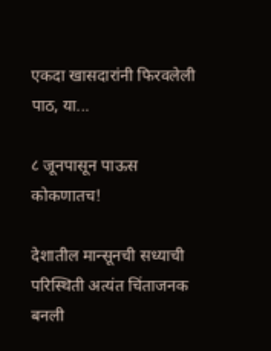एकदा खासदारांनी फिरवलेली पाठ, या...

८ जूनपासून पाऊस कोकणातच!

देशातील मान्सूनची सध्याची परिस्थिती अत्यंत चिंताजनक बनली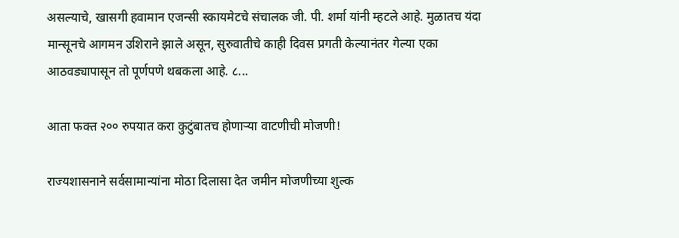असल्याचे, खासगी हवामान एजन्सी स्कायमेटचे संचालक जी. पी. शर्मा यांनी म्हटले आहे. मुळातच यंदा मान्सूनचे आगमन उशिराने झाले असून, सुरुवातीचे काही दिवस प्रगती केल्यानंतर गेल्या एका आठवड्यापासून तो पूर्णपणे थबकला आहे. ८...

आता फक्त २०० रुपयात करा कुटुंबातच होणाऱ्या वाटणीची मोजणी!

राज्यशासनाने सर्वसामान्यांना मोठा दिलासा देत जमीन मोजणीच्या शुल्क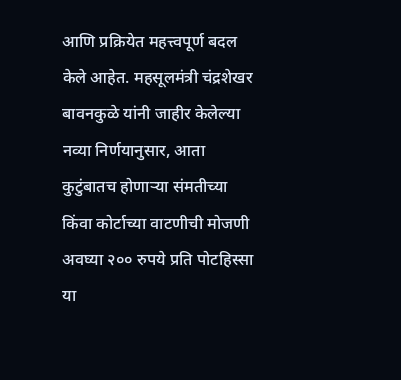आणि प्रक्रियेत महत्त्वपूर्ण बदल केले आहेत. महसूलमंत्री चंद्रशेखर बावनकुळे यांनी जाहीर केलेल्या नव्या निर्णयानुसार, आता कुटुंबातच होणाऱ्या संमतीच्या किंवा कोर्टाच्या वाटणीची मोजणी अवघ्या २०० रुपये प्रति पोटहिस्सा या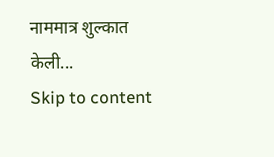नाममात्र शुल्कात केली...
Skip to content